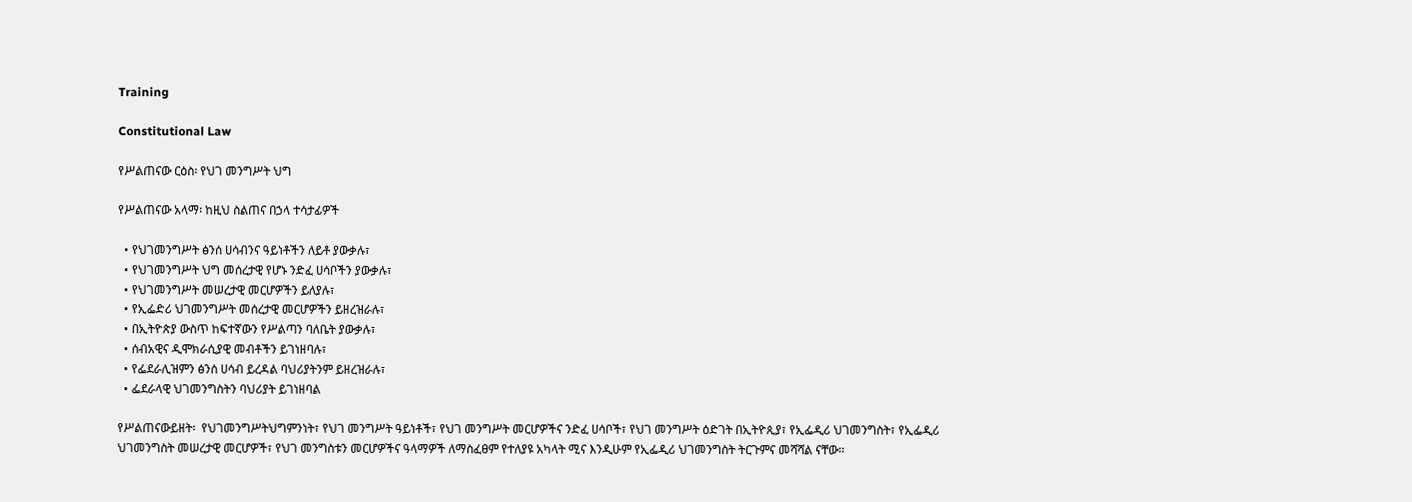Training

Constitutional Law

የሥልጠናው ርዕስ፡ የህገ መንግሥት ህግ

የሥልጠናው አላማ፡ ከዚህ ስልጠና በኃላ ተሳታፊዎች

  • የህገመንግሥት ፅንሰ ሀሳብንና ዓይነቶችን ለይቶ ያውቃሉ፣
  • የህገመንግሥት ህግ መሰረታዊ የሆኑ ንድፈ ሀሳቦችን ያውቃሉ፣
  • የህገመንግሥት መሠረታዊ መርሆዎችን ይለያሉ፣
  • የኢፌድሪ ህገመንግሥት መሰረታዊ መርሆዎችን ይዘረዝራሉ፣
  • በኢትዮጵያ ውስጥ ከፍተኛውን የሥልጣን ባለቤት ያውቃሉ፣
  • ሰብአዊና ዲሞክራሲያዊ መብቶችን ይገነዘባሉ፣
  • የፌደራሊዝምን ፅንሰ ሀሳብ ይረዳል ባህሪያትንም ይዘረዝራሉ፣
  • ፌደራላዊ ህገመንግስትን ባህሪያት ይገነዘባል

የሥልጠናውይዘት፡  የህገመንግሥትህግምንነት፣ የህገ መንግሥት ዓይነቶች፣ የህገ መንግሥት መርሆዎችና ንድፈ ሀሳቦች፣ የህገ መንግሥት ዕድገት በኢትዮጲያ፣ የኢፌዲሪ ህገመንግስት፣ የኢፌዲሪ ህገመንግስት መሠረታዊ መርሆዎች፣ የህገ መንግስቱን መርሆዎችና ዓላማዎች ለማስፈፀም የተለያዩ አካላት ሚና እንዲሁም የኢፌዲሪ ህገመንግስት ትርጉምና መሻሻል ናቸው፡፡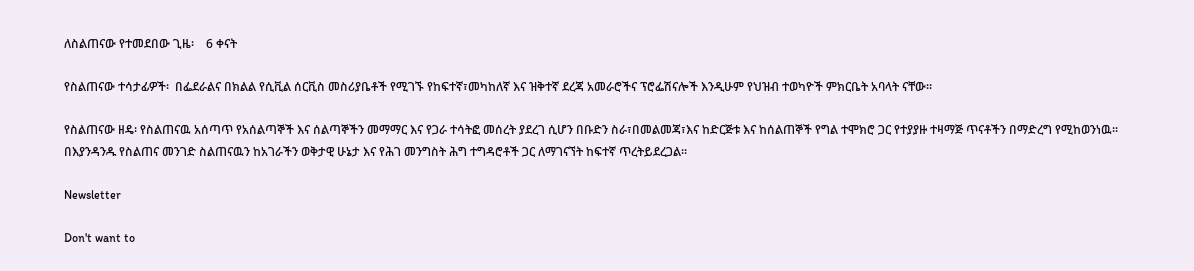ለስልጠናው የተመደበው ጊዜ፡    6 ቀናት

የስልጠናው ተሳታፊዎች፡  በፌደራልና በክልል የሲቪል ሰርቪስ መስሪያቤቶች የሚገኙ የከፍተኛ፣መካከለኛ እና ዝቅተኛ ደረጃ አመራሮችና ፕሮፌሽናሎች እንዲሁም የህዝብ ተወካዮች ምክርቤት አባላት ናቸው፡፡

የስልጠናው ዘዴ፡ የስልጠናዉ አሰጣጥ የአሰልጣኞች እና ሰልጣኞችን መማማር እና የጋራ ተሳትፎ መሰረት ያደረገ ሲሆን በቡድን ስራ፣በመልመጃ፣እና ከድርጅቱ እና ከሰልጠኞች የግል ተሞክሮ ጋር የተያያዙ ተዛማጅ ጥናቶችን በማድረግ የሚከወንነዉ፡፡ በእያንዳንዱ የስልጠና መንገድ ስልጠናዉን ከአገራችን ወቅታዊ ሁኔታ እና የሕገ መንግስት ሕግ ተግዳሮቶች ጋር ለማገናኘት ከፍተኛ ጥረትይደረጋል፡፡

Newsletter

Don't want to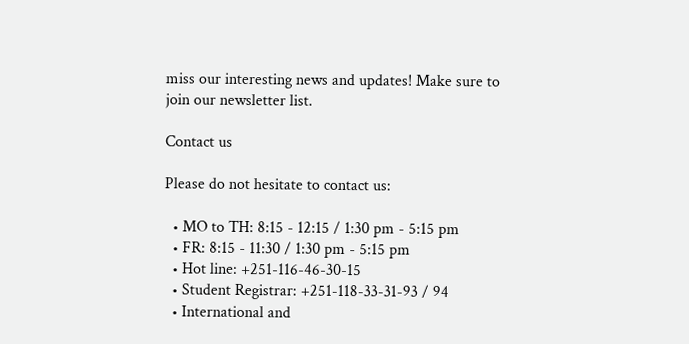miss our interesting news and updates! Make sure to join our newsletter list.

Contact us

Please do not hesitate to contact us:

  • MO to TH: 8:15 - 12:15 / 1:30 pm - 5:15 pm
  • FR: 8:15 - 11:30 / 1:30 pm - 5:15 pm
  • Hot line: +251-116-46-30-15
  • Student Registrar: +251-118-33-31-93 / 94
  • International and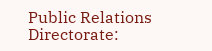Public Relations Directorate: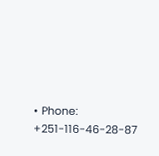• Phone: +251-116-46-28-87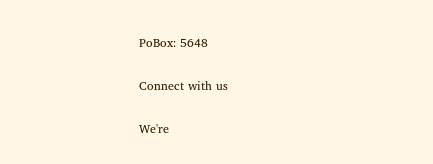PoBox: 5648

Connect with us

We're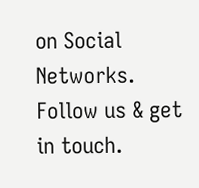on Social Networks. Follow us & get in touch.